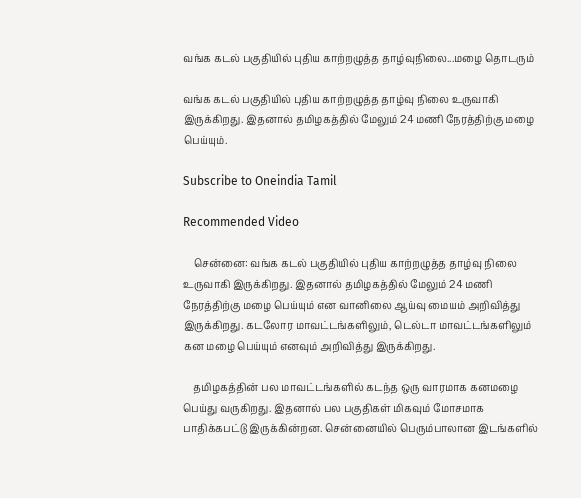வங்க கடல் பகுதியில் புதிய காற்றழுத்த தாழ்வுநிலை...மழை தொடரும்

வங்க கடல் பகுதியில் புதிய காற்றழுத்த தாழ்வு நிலை உருவாகி இருக்கிறது. இதனால் தமிழகத்தில் மேலும் 24 மணி நேரத்திற்கு மழை பெய்யும்.

Subscribe to Oneindia Tamil

Recommended Video

    சென்னை: வங்க கடல் பகுதியில் புதிய காற்றழுத்த தாழ்வு நிலை உருவாகி இருக்கிறது. இதனால் தமிழகத்தில் மேலும் 24 மணி நேரத்திற்கு மழை பெய்யும் என வானிலை ஆய்வு மையம் அறிவித்து இருக்கிறது. கடலோர மாவட்டங்களிலும், டெல்டா மாவட்டங்களிலும் கன மழை பெய்யும் எனவும் அறிவித்து இருக்கிறது.

    தமிழகத்தின் பல மாவட்டங்களில் கடந்த ஒரு வாரமாக கனமழை பெய்து வருகிறது. இதனால் பல பகுதிகள் மிகவும் மோசமாக பாதிக்கபட்டு இருக்கின்றன. சென்னையில் பெரும்பாலான இடங்களில்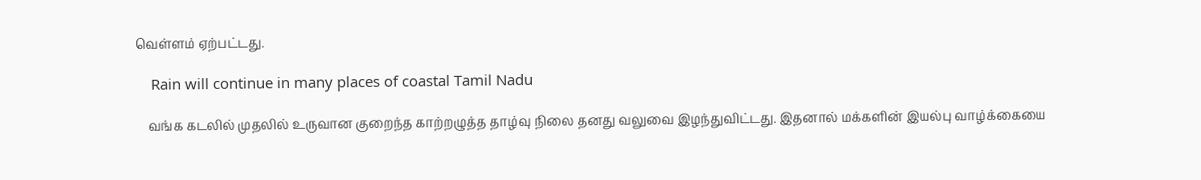வெள்ளம் ஏற்பட்டது.

    Rain will continue in many places of coastal Tamil Nadu

    வங்க கடலில் முதலில் உருவான குறைந்த காற்றழுத்த தாழ்வு நிலை தனது வலுவை இழந்துவிட்டது. இதனால் மக்களின் இயல்பு வாழ்க்கையை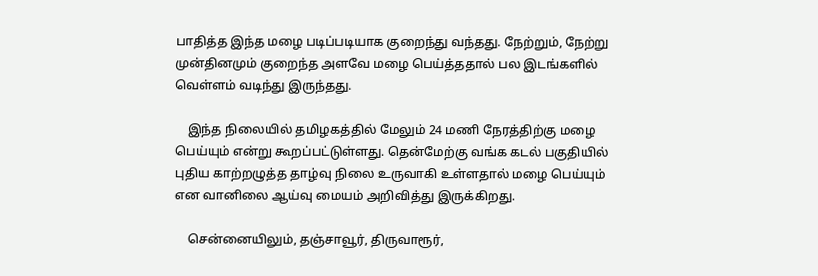பாதித்த இந்த மழை படிப்படியாக குறைந்து வந்தது. நேற்றும், நேற்று முன்தினமும் குறைந்த அளவே மழை பெய்த்ததால் பல இடங்களில் வெள்ளம் வடிந்து இருந்தது.

    இந்த நிலையில் தமிழகத்தில் மேலும் 24 மணி நேரத்திற்கு மழை பெய்யும் என்று கூறப்பட்டுள்ளது. தென்மேற்கு வங்க கடல் பகுதியில் புதிய காற்றழுத்த தாழ்வு நிலை உருவாகி உள்ளதால் மழை பெய்யும் என வானிலை ஆய்வு மையம் அறிவித்து இருக்கிறது.

    சென்னையிலும், தஞ்சாவூர், திருவாரூர்,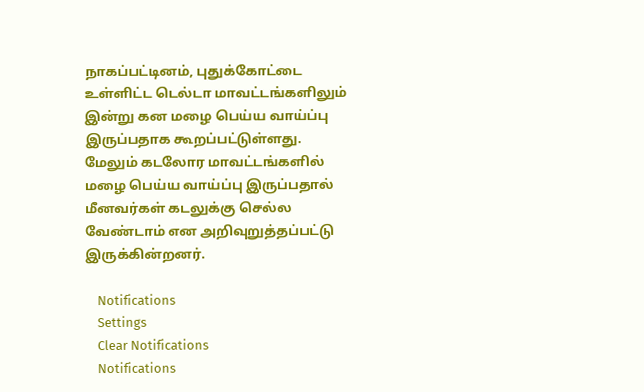நாகப்பட்டினம், புதுக்கோட்டை உள்ளிட்ட டெல்டா மாவட்டங்களிலும் இன்று கன மழை பெய்ய வாய்ப்பு இருப்பதாக கூறப்பட்டுள்ளது. மேலும் கடலோர மாவட்டங்களில் மழை பெய்ய வாய்ப்பு இருப்பதால் மீனவர்கள் கடலுக்கு செல்ல வேண்டாம் என அறிவுறுத்தப்பட்டு இருக்கின்றனர்.

    Notifications
    Settings
    Clear Notifications
    Notifications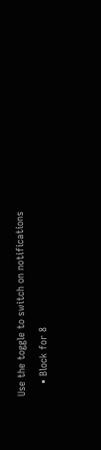Use the toggle to switch on notifications
    • Block for 8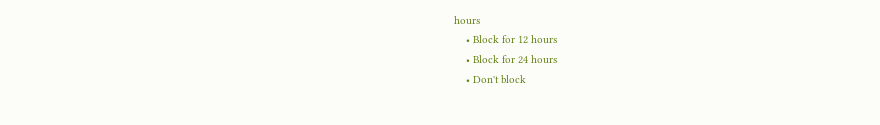hours
    • Block for 12 hours
    • Block for 24 hours
    • Don't block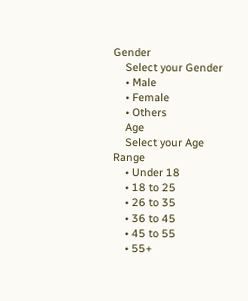Gender
    Select your Gender
    • Male
    • Female
    • Others
    Age
    Select your Age Range
    • Under 18
    • 18 to 25
    • 26 to 35
    • 36 to 45
    • 45 to 55
    • 55+